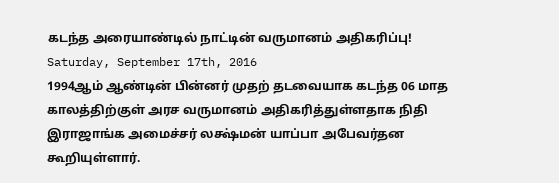கடந்த அரையாண்டில் நாட்டின் வருமானம் அதிகரிப்பு!
Saturday, September 17th, 2016
1994ஆம் ஆண்டின் பின்னர் முதற் தடவையாக கடந்த 06 மாத காலத்திற்குள் அரச வருமானம் அதிகரித்துள்ளதாக நிதி இராஜாங்க அமைச்சர் லக்ஷ்மன் யாப்பா அபேவர்தன கூறியுள்ளார்.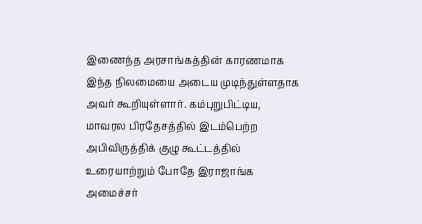இணைந்த அரசாங்கத்தின் காரணமாக இந்த நிலமையை அடைய முடிந்துள்ளதாக அவர் கூறியுள்ளார். கம்புறுபிட்டிய, மாவரல பிரதேசத்தில் இடம்பெற்ற அபிவிருத்திக் குழு கூட்டத்தில் உரையாற்றும் போதே இராஜாங்க அமைச்சர்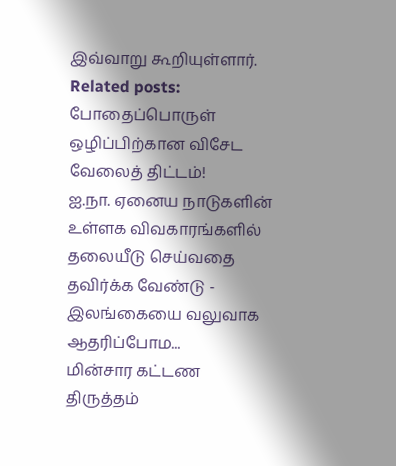இவ்வாறு கூறியுள்ளார்.
Related posts:
போதைப்பொருள் ஒழிப்பிற்கான விசேட வேலைத் திட்டம்!
ஐ.நா. ஏனைய நாடுகளின் உள்ளக விவகாரங்களில் தலையீடு செய்வதை தவிர்க்க வேண்டு - இலங்கையை வலுவாக ஆதரிப்போம...
மின்சார கட்டண திருத்தம்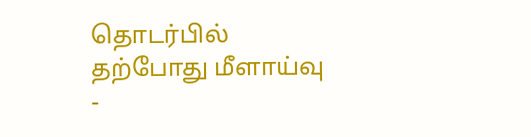தொடர்பில் தற்போது மீளாய்வு -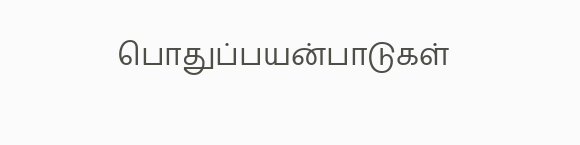பொதுப்பயன்பாடுகள்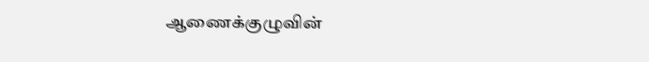ஆணைக்குழுவின்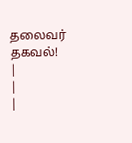தலைவர் தகவல்!
|
|
|